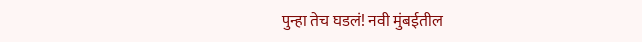पुन्हा तेच घडलं! नवी मुंबईतील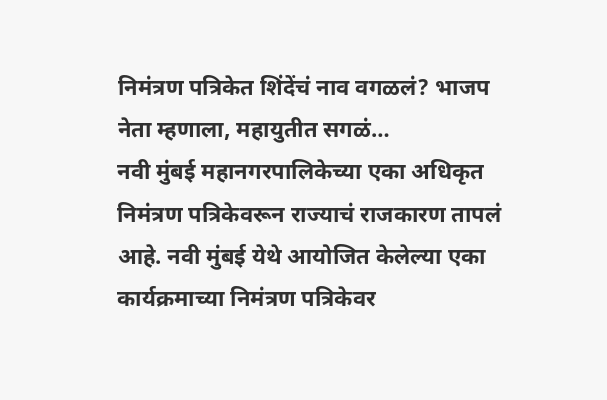निमंत्रण पत्रिकेत शिंदेंचं नाव वगळलं? भाजप नेता म्हणाला, महायुतीत सगळं…
नवी मुंबई महानगरपालिकेच्या एका अधिकृत निमंत्रण पत्रिकेवरून राज्याचं राजकारण तापलं आहे. नवी मुंबई येथे आयोजित केलेल्या एका कार्यक्रमाच्या निमंत्रण पत्रिकेवर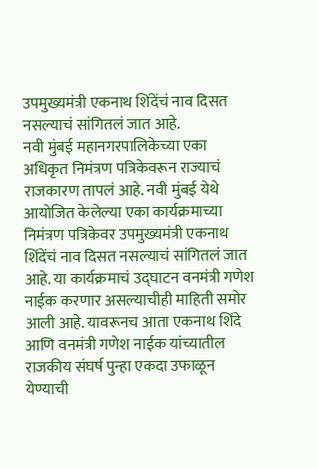उपमुख्यमंत्री एकनाथ शिंदेंचं नाव दिसत नसल्याचं सांगितलं जात आहे.
नवी मुंबई महानगरपालिकेच्या एका अधिकृत निमंत्रण पत्रिकेवरून राज्याचं राजकारण तापलं आहे. नवी मुंबई येथे आयोजित केलेल्या एका कार्यक्रमाच्या निमंत्रण पत्रिकेवर उपमुख्यमंत्री एकनाथ शिंदेंचं नाव दिसत नसल्याचं सांगितलं जात आहे. या कार्यक्रमाचं उद्घाटन वनमंत्री गणेश नाईक करणार असल्याचीही माहिती समोर आली आहे. यावरूनच आता एकनाथ शिंदे आणि वनमंत्री गणेश नाईक यांच्यातील राजकीय संघर्ष पुन्हा एकदा उफाळून येण्याची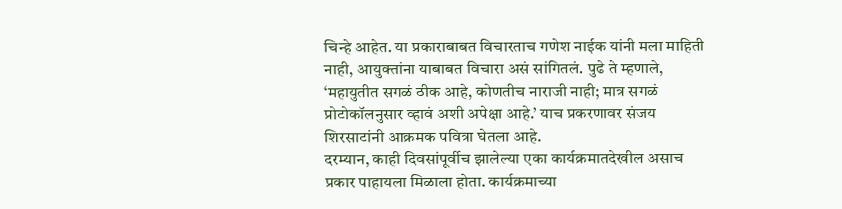चिन्हे आहेत. या प्रकाराबाबत विचारताच गणेश नाईक यांनी मला माहिती नाही, आयुक्तांना याबाबत विचारा असं सांगितलं. पुढे ते म्हणाले, ‘महायुतीत सगळं ठीक आहे, कोणतीच नाराजी नाही; मात्र सगळं प्रोटोकॉलनुसार व्हावं अशी अपेक्षा आहे.’ याच प्रकरणावर संजय शिरसाटांनी आक्रमक पवित्रा घेतला आहे.
दरम्यान, काही दिवसांपूर्वीच झालेल्या एका कार्यक्रमातदेखील असाच प्रकार पाहायला मिळाला होता. कार्यक्रमाच्या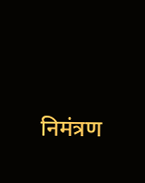निमंत्रण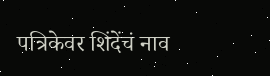पत्रिकेवर शिंदेंचं नाव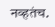नव्हतंच.